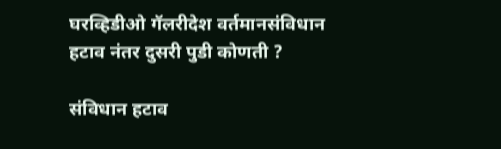घरव्हिडीओ गॅलरीदेश वर्तमानसंविधान हटाव नंतर दुसरी पुडी कोणती ?

संविधान हटाव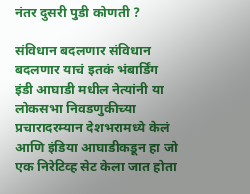नंतर दुसरी पुडी कोणती ?

संविधान बदलणार संविधान बदलणार याचं इतकं भंबार्डिंग इंडी आघाडी मधील नेत्यांनी या लोकसभा निवडणुकीच्या प्रचारादरम्यान देशभरामध्ये केलं आणि इंडिया आघाडीकडून हा जो एक निरेटिव्ह सेट केला जात होता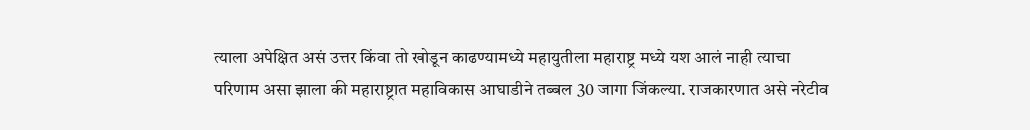त्याला अपेक्षित असं उत्तर किंवा तो खोडून काढण्यामध्ये महायुतीला महाराष्ट्र मध्ये यश आलं नाही त्याचा परिणाम असा झाला की महाराष्ट्रात महाविकास आघाडीने तब्बल 30 जागा जिंकल्या. राजकारणात असे नरेटीव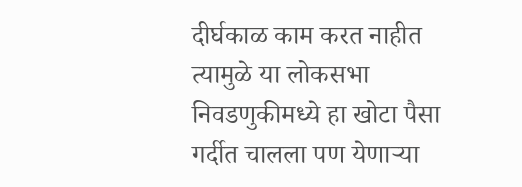दीर्घकाळ काम करत नाहीत त्यामुळे या लोकसभा निवडणुकीमध्ये हा खोटा पैसा गर्दीत चालला पण येणाऱ्या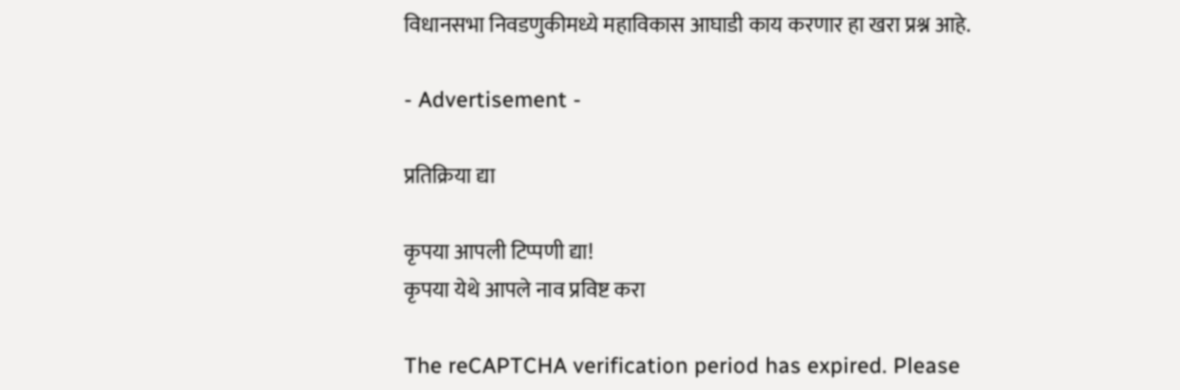विधानसभा निवडणुकीमध्ये महाविकास आघाडी काय करणार हा खरा प्रश्न आहे.

- Advertisement -

प्रतिक्रिया द्या

कृपया आपली टिप्पणी द्या!
कृपया येथे आपले नाव प्रविष्ट करा

The reCAPTCHA verification period has expired. Please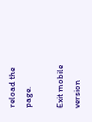reload the page.

Exit mobile version